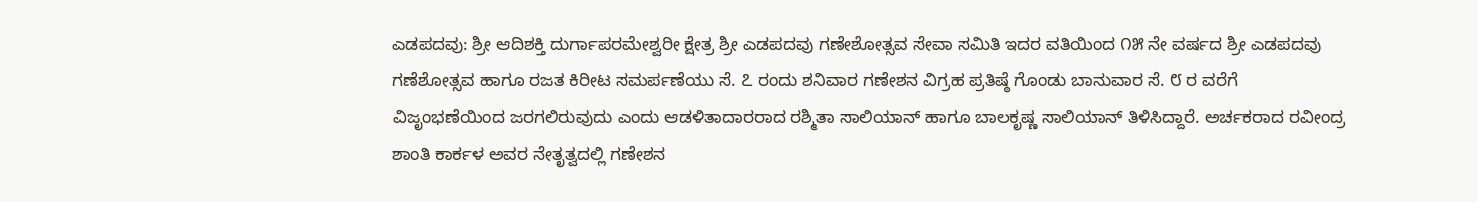ಎಡಪದವು: ಶ್ರೀ ಆದಿಶಕ್ತಿ ದುರ್ಗಾಪರಮೇಶ್ವರೀ ಕ್ಷೇತ್ರ ಶ್ರೀ ಎಡಪದವು ಗಣೇಶೋತ್ಸವ ಸೇವಾ ಸಮಿತಿ ಇದರ ವತಿಯಿಂದ ೧೫ ನೇ ವರ್ಷದ ಶ್ರೀ ಎಡಪದವು ಗಣೆಶೋತ್ಸವ ಹಾಗೂ ರಜತ ಕಿರೀಟ ಸಮರ್ಪಣೆಯು ಸೆ. ೭ ರಂದು ಶನಿವಾರ ಗಣೇಶನ ವಿಗ್ರಹ ಪ್ರತಿಷ್ಠೆ ಗೊಂಡು ಬಾನುವಾರ ಸೆ. ೮ ರ ವರೆಗೆ ವಿಜೃಂಭಣೆಯಿಂದ ಜರಗಲಿರುವುದು ಎಂದು ಆಡಳಿತಾದಾರರಾದ ರಶ್ಮಿತಾ ಸಾಲಿಯಾನ್ ಹಾಗೂ ಬಾಲಕೃಷ್ಣ ಸಾಲಿಯಾನ್ ತಿಳಿಸಿದ್ದಾರೆ. ಅರ್ಚಕರಾದ ರವೀಂದ್ರ ಶಾಂತಿ ಕಾರ್ಕಳ ಅವರ ನೇತೃತ್ವದಲ್ಲಿ ಗಣೇಶನ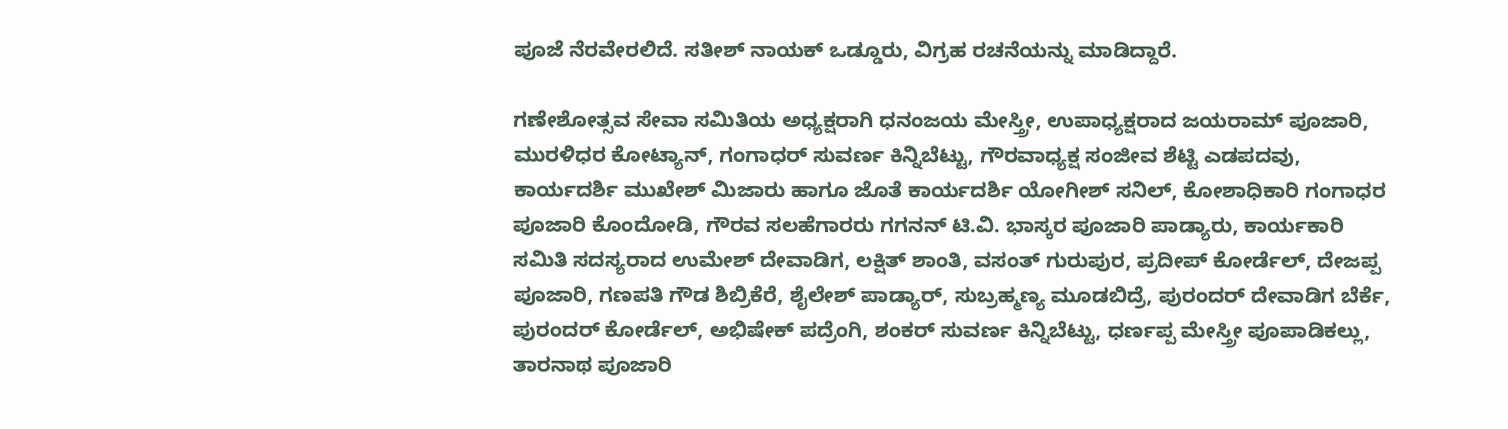ಪೂಜೆ ನೆರವೇರಲಿದೆ. ಸತೀಶ್ ನಾಯಕ್ ಒಡ್ಡೂರು, ವಿಗ್ರಹ ರಚನೆಯನ್ನು ಮಾಡಿದ್ದಾರೆ.

ಗಣೇಶೋತ್ಸವ ಸೇವಾ ಸಮಿತಿಯ ಅಧ್ಯಕ್ಷರಾಗಿ ಧನಂಜಯ ಮೇಸ್ತ್ರೀ, ಉಪಾಧ್ಯಕ್ಷರಾದ ಜಯರಾಮ್ ಪೂಜಾರಿ, ಮುರಳಿಧರ ಕೋಟ್ಯಾನ್, ಗಂಗಾಧರ್ ಸುವರ್ಣ ಕಿನ್ನಿಬೆಟ್ಟು, ಗೌರವಾಧ್ಯಕ್ಷ ಸಂಜೀವ ಶೆಟ್ಟಿ ಎಡಪದವು, ಕಾರ್ಯದರ್ಶಿ ಮುಖೇಶ್ ಮಿಜಾರು ಹಾಗೂ ಜೊತೆ ಕಾರ್ಯದರ್ಶಿ ಯೋಗೀಶ್ ಸನಿಲ್, ಕೋಶಾಧಿಕಾರಿ ಗಂಗಾಧರ ಪೂಜಾರಿ ಕೊಂದೋಡಿ, ಗೌರವ ಸಲಹೆಗಾರರು ಗಗನನ್ ಟಿ.ವಿ. ಭಾಸ್ಕರ ಪೂಜಾರಿ ಪಾಡ್ಯಾರು, ಕಾರ್ಯಕಾರಿ ಸಮಿತಿ ಸದಸ್ಯರಾದ ಉಮೇಶ್ ದೇವಾಡಿಗ, ಲಕ್ಷಿತ್ ಶಾಂತಿ, ವಸಂತ್ ಗುರುಪುರ, ಪ್ರದೀಪ್ ಕೋರ್ಡೆಲ್, ದೇಜಪ್ಪ ಪೂಜಾರಿ, ಗಣಪತಿ ಗೌಡ ಶಿಬ್ರಿಕೆರೆ, ಶೈಲೇಶ್ ಪಾಡ್ಯಾರ್, ಸುಬ್ರಹ್ಮಣ್ಯ ಮೂಡಬಿದ್ರೆ, ಪುರಂದರ್ ದೇವಾಡಿಗ ಬೆರ್ಕೆ, ಪುರಂದರ್ ಕೋರ್ಡೆಲ್, ಅಭಿಷೇಕ್ ಪದ್ರೆಂಗಿ, ಶಂಕರ್ ಸುವರ್ಣ ಕಿನ್ನಿಬೆಟ್ಟು, ಧರ್ಣಪ್ಪ ಮೇಸ್ತ್ರೀ ಪೂಪಾಡಿಕಲ್ಲು, ತಾರನಾಥ ಪೂಜಾರಿ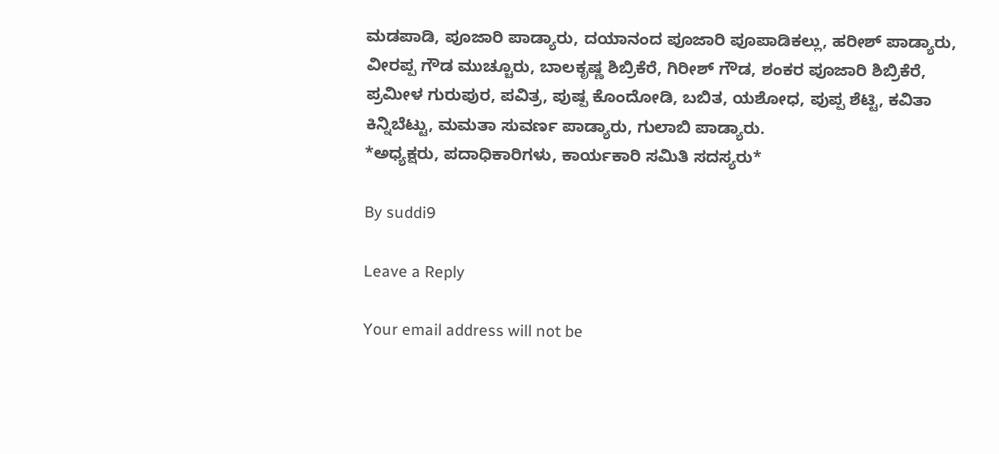ಮಡಪಾಡಿ, ಪೂಜಾರಿ ಪಾಡ್ಯಾರು, ದಯಾನಂದ ಪೂಜಾರಿ ಪೂಪಾಡಿಕಲ್ಲು, ಹರೀಶ್ ಪಾಡ್ಯಾರು, ವೀರಪ್ಪ ಗೌಡ ಮುಚ್ಚೂರು, ಬಾಲಕೃಷ್ಣ ಶಿಬ್ರಿಕೆರೆ, ಗಿರೀಶ್ ಗೌಡ, ಶಂಕರ ಪೂಜಾರಿ ಶಿಬ್ರಿಕೆರೆ, ಪ್ರಮೀಳ ಗುರುಪುರ, ಪವಿತ್ರ, ಪುಷ್ಪ ಕೊಂದೋಡಿ, ಬಬಿತ, ಯಶೋಧ, ಪುಪ್ಪ ಶೆಟ್ಟಿ, ಕವಿತಾ ಕಿನ್ನಿಬೆಟ್ಟು, ಮಮತಾ ಸುವರ್ಣ ಪಾಡ್ಯಾರು, ಗುಲಾಬಿ ಪಾಡ್ಯಾರು.
*ಅಧ್ಯಕ್ಷರು, ಪದಾಧಿಕಾರಿಗಳು, ಕಾರ್ಯಕಾರಿ ಸಮಿತಿ ಸದಸ್ಯರು*

By suddi9

Leave a Reply

Your email address will not be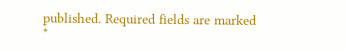published. Required fields are marked *